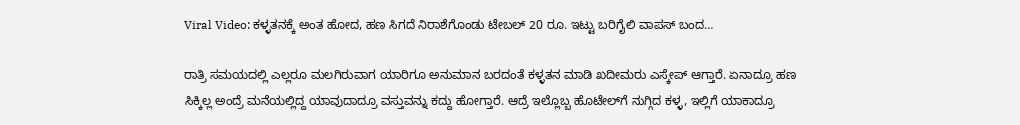Viral Video: ಕಳ್ಳತನಕ್ಕೆ ಅಂತ ಹೋದ, ಹಣ ಸಿಗದೆ ನಿರಾಶೆಗೊಂಡು ಟೇಬಲ್‌ 20 ರೂ. ಇಟ್ಟು ಬರಿಗೈಲಿ ವಾಪಸ್‌ ಬಂದ…

ರಾತ್ರಿ ಸಮಯದಲ್ಲಿ ಎಲ್ಲರೂ ಮಲಗಿರುವಾಗ ಯಾರಿಗೂ ಅನುಮಾನ ಬರದಂತೆ ಕಳ್ಳತನ ಮಾಡಿ ಖದೀಮರು ಎಸ್ಕೇಪ್‌ ಆಗ್ತಾರೆ. ಏನಾದ್ರೂ ಹಣ ಸಿಕ್ಕಿಲ್ಲ ಅಂದ್ರೆ ಮನೆಯಲ್ಲಿದ್ದ ಯಾವುದಾದ್ರೂ ವಸ್ತುವನ್ನು ಕದ್ದು ಹೋಗ್ತಾರೆ. ಆದ್ರೆ ಇಲ್ಲೊಬ್ಬ ಹೊಟೇಲ್‌ಗೆ ನುಗ್ಗಿದ ಕಳ್ಳ, ಇಲ್ಲಿಗೆ ಯಾಕಾದ್ರೂ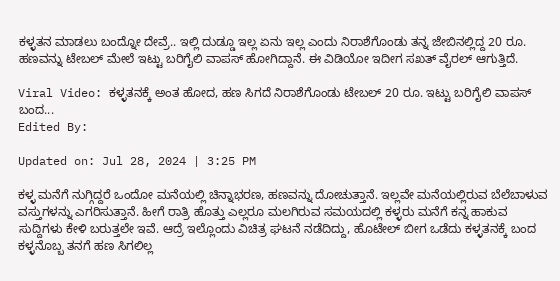ಕಳ್ಳತನ ಮಾಡಲು ಬಂದ್ನೋ ದೇವ್ರೆ.. ಇಲ್ಲಿ ದುಡ್ಡೂ ಇಲ್ಲ ಏನು ಇಲ್ಲ ಎಂದು ನಿರಾಶೆಗೊಂಡು ತನ್ನ ಜೇಬಿನಲ್ಲಿದ್ದ 20 ರೂ. ಹಣವನ್ನು ಟೇಬಲ್‌ ಮೇಲೆ ಇಟ್ಟು ಬರಿಗೈಲಿ ವಾಪಸ್‌ ಹೋಗಿದ್ದಾನೆ. ಈ ವಿಡಿಯೋ ಇದೀಗ ಸಖತ್‌ ವೈರಲ್‌ ಆಗುತ್ತಿದೆ.

Viral Video: ಕಳ್ಳತನಕ್ಕೆ ಅಂತ ಹೋದ, ಹಣ ಸಿಗದೆ ನಿರಾಶೆಗೊಂಡು ಟೇಬಲ್‌ 20 ರೂ. ಇಟ್ಟು ಬರಿಗೈಲಿ ವಾಪಸ್‌ ಬಂದ...
Edited By:

Updated on: Jul 28, 2024 | 3:25 PM

ಕಳ್ಳ ಮನೆಗೆ ನುಗ್ಗಿದ್ದರೆ ಒಂದೋ ಮನೆಯಲ್ಲಿ ಚಿನ್ನಾಭರಣ, ಹಣವನ್ನು ದೋಚುತ್ತಾನೆ. ಇಲ್ಲವೇ ಮನೆಯಲ್ಲಿರುವ ಬೆಲೆಬಾಳುವ ವಸ್ತುಗಳನ್ನು ಎಗರಿಸುತ್ತಾನೆ. ಹೀಗೆ ರಾತ್ರಿ ಹೊತ್ತು ಎಲ್ಲರೂ ಮಲಗಿರುವ ಸಮಯದಲ್ಲಿ ಕಳ್ಳರು ಮನೆಗೆ ಕನ್ನ ಹಾಕುವ ಸುದ್ದಿಗಳು ಕೇಳಿ ಬರುತ್ತಲೇ ಇವೆ. ಆದ್ರೆ ಇಲ್ಲೊಂದು ವಿಚಿತ್ರ ಘಟನೆ ನಡೆದಿದ್ದು, ಹೊಟೇಲ್‌ ಬೀಗ ಒಡೆದು ಕಳ್ಳತನಕ್ಕೆ ಬಂದ ಕಳ್ಳನೊಬ್ಬ ತನಗೆ ಹಣ ಸಿಗಲಿಲ್ಲ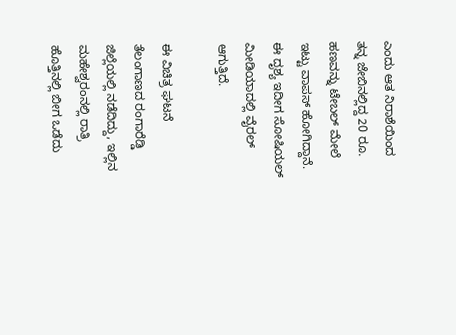ಎಂದು ಆತ ನಿರಾಶೆಯಿಂದ ತನ್ನ ಜೇಬಿನಲ್ಲಿದ್ದ 20 ರೂ. ಹಣವನ್ನು ಟೇಬಲ್‌ ಮೇಲೆ ಇಟ್ಟು ವಾಪಸ್‌ ಹೋಗಿದ್ದಾನೆ. ಈ ದೃಶ್ಯ ಇದೀಗ ಸೋಷಿಯಲ್‌ ಮೀಡಿಯಾದಲ್ಲಿ ವೈರಲ್‌ ಆಗುತ್ತಿದೆ.

ಈ ವಿಚಿತ್ರ ಘಟನೆ ತೆಲಂಗಾಣದ ರಂಗಾರೆಡ್ಡಿ ಜಿಲ್ಲೆಯಲ್ಲಿ ನಡೆದಿದ್ದು, ಇಲ್ಲಿನ ಮಹೇಶ್ವರಂನಲ್ಲಿ ರಾತ್ರಿ ಹೊತ್ತಿನಲ್ಲಿ ಬೀಗ ಒಡೆದು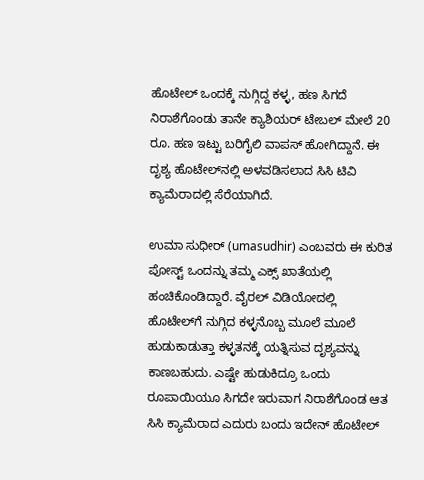ಹೊಟೇಲ್‌ ಒಂದಕ್ಕೆ ನುಗ್ಗಿದ್ದ ಕಳ್ಳ, ಹಣ ಸಿಗದೆ ನಿರಾಶೆಗೊಂಡು ತಾನೇ ಕ್ಯಾಶಿಯರ್‌ ಟೇಬಲ್‌ ಮೇಲೆ 20 ರೂ. ಹಣ ಇಟ್ಟು ಬರಿಗೈಲಿ ವಾಪಸ್‌ ಹೋಗಿದ್ದಾನೆ. ಈ ದೃಶ್ಯ ಹೊಟೇಲ್‌ನಲ್ಲಿ ಅಳವಡಿಸಲಾದ ಸಿಸಿ ಟಿವಿ ಕ್ಯಾಮೆರಾದಲ್ಲಿ ಸೆರೆಯಾಗಿದೆ.

ಉಮಾ ಸುಧೀರ್‌ (umasudhir) ಎಂಬವರು ಈ ಕುರಿತ ಪೋಸ್ಟ್‌ ಒಂದನ್ನು ತಮ್ಮ ಎಕ್ಸ್‌ ಖಾತೆಯಲ್ಲಿ ಹಂಚಿಕೊಂಡಿದ್ದಾರೆ. ವೈರಲ್‌ ವಿಡಿಯೋದಲ್ಲಿ ಹೊಟೇಲ್‌ಗೆ ನುಗ್ಗಿದ ಕಳ್ಳನೊಬ್ಬ ಮೂಲೆ ಮೂಲೆ ಹುಡುಕಾಡುತ್ತಾ ಕಳ್ಳತನಕ್ಕೆ ಯತ್ನಿಸುವ ದೃಶ್ಯವನ್ನು ಕಾಣಬಹುದು. ಎಷ್ಟೇ ಹುಡುಕಿದ್ರೂ ಒಂದು ರೂಪಾಯಿಯೂ ಸಿಗದೇ ಇರುವಾಗ ನಿರಾಶೆಗೊಂಡ ಆತ ಸಿಸಿ ಕ್ಯಾಮೆರಾದ ಎದುರು ಬಂದು ಇದೇನ್‌ ಹೊಟೇಲ್‌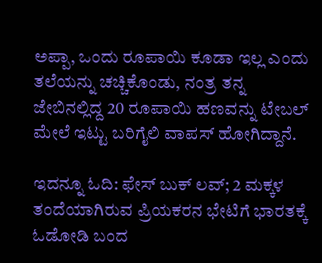ಅಪ್ಪಾ, ಒಂದು ರೂಪಾಯಿ ಕೂಡಾ ಇಲ್ಲ ಎಂದು ತಲೆಯನ್ನು ಚಚ್ಚಿಕೊಂಡು, ನಂತ್ರ ತನ್ನ ಜೇಬಿನಲ್ಲಿದ್ದ 20 ರೂಪಾಯಿ ಹಣವನ್ನು ಟೇಬಲ್‌ ಮೇಲೆ ಇಟ್ಟು ಬರಿಗೈಲಿ ವಾಪಸ್‌ ಹೋಗಿದ್ದಾನೆ.

ಇದನ್ನೂ ಓದಿ: ಫೇಸ್ ಬುಕ್ ಲವ್; 2 ಮಕ್ಕಳ ತಂದೆಯಾಗಿರುವ ಪ್ರಿಯಕರನ ಭೇಟಿಗೆ ಭಾರತಕ್ಕೆ ಓಡೋಡಿ ಬಂದ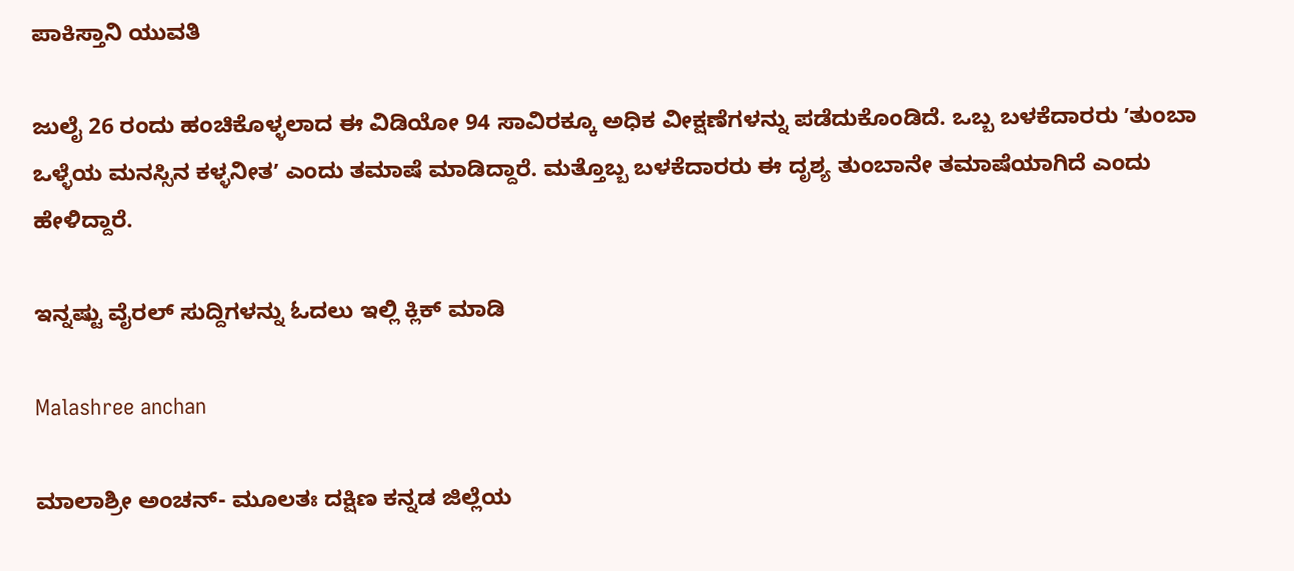ಪಾಕಿಸ್ತಾನಿ ಯುವತಿ

ಜುಲೈ 26 ರಂದು ಹಂಚಿಕೊಳ್ಳಲಾದ ಈ ವಿಡಿಯೋ 94 ಸಾವಿರಕ್ಕೂ ಅಧಿಕ ವೀಕ್ಷಣೆಗಳನ್ನು ಪಡೆದುಕೊಂಡಿದೆ. ಒಬ್ಬ ಬಳಕೆದಾರರು ʼತುಂಬಾ ಒಳ್ಳೆಯ ಮನಸ್ಸಿನ ಕಳ್ಳನೀತʼ ಎಂದು ತಮಾಷೆ ಮಾಡಿದ್ದಾರೆ. ಮತ್ತೊಬ್ಬ ಬಳಕೆದಾರರು ಈ ದೃಶ್ಯ ತುಂಬಾನೇ ತಮಾಷೆಯಾಗಿದೆ ಎಂದು ಹೇಳಿದ್ದಾರೆ.

ಇನ್ನಷ್ಟು ವೈರಲ್ ಸುದ್ದಿಗಳನ್ನು ಓದಲು ಇಲ್ಲಿ ಕ್ಲಿಕ್ ಮಾಡಿ

Malashree anchan

ಮಾಲಾಶ್ರೀ ಅಂಚನ್- ಮೂಲತಃ ದಕ್ಷಿಣ ಕನ್ನಡ ಜಿಲ್ಲೆಯ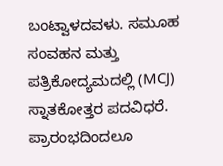ಬಂಟ್ವಾಳದವಳು. ಸಮೂಹ ಸಂವಹನ ಮತ್ತು ಪತ್ರಿಕೋದ್ಯಮದಲ್ಲಿ (MCJ) ಸ್ನಾತಕೋತ್ತರ ಪದವಿಧರೆ. ಪ್ರಾರಂಭದಿಂದಲೂ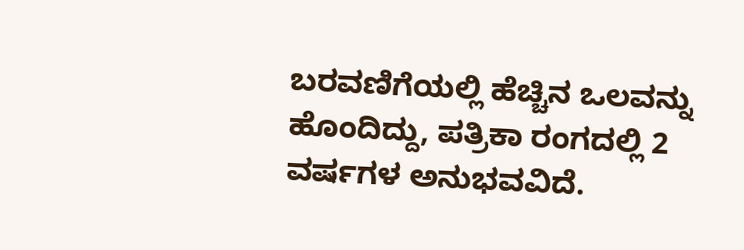ಬರವಣಿಗೆಯಲ್ಲಿ ಹೆಚ್ಚಿನ ಒಲವನ್ನು ಹೊಂದಿದ್ದು, ಪತ್ರಿಕಾ ರಂಗದಲ್ಲಿ 2 ವರ್ಷಗಳ ಅನುಭವವಿದೆ.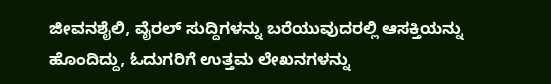ಜೀವನಶೈಲಿ, ವೈರಲ್ ಸುದ್ದಿಗಳನ್ನು ಬರೆಯುವುದರಲ್ಲಿ ಆಸಕ್ತಿಯನ್ನು ಹೊಂದಿದ್ದು, ಓದುಗರಿಗೆ ಉತ್ತಮ ಲೇಖನಗಳನ್ನು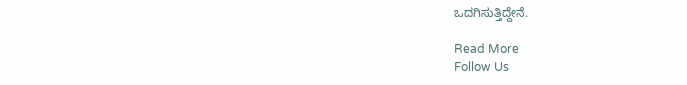ಒದಗಿಸುತ್ತಿದ್ದೇನೆ.

Read More
Follow Us